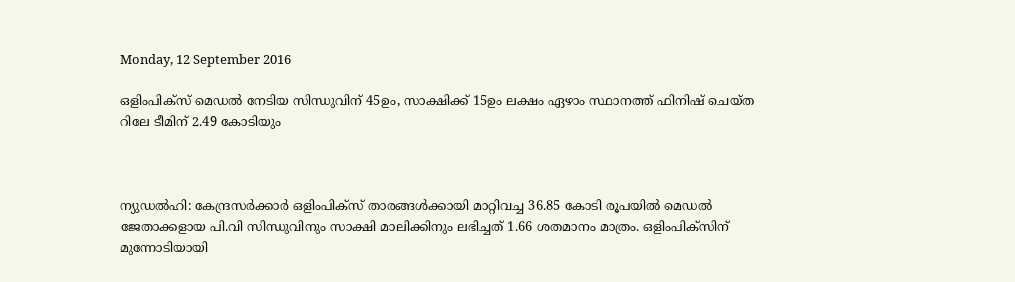Monday, 12 September 2016

ഒളിംപിക്സ് മെഡല്‍ നേടിയ സിന്ധുവിന് 45ഉം, സാക്ഷിക്ക് 15ഉം ലക്ഷം ഏഴാം സ്ഥാനത്ത് ഫിനിഷ് ചെയ്ത റിലേ ടീമിന് 2.49 കോടിയും



ന്യുഡല്‍ഹി: കേന്ദ്രസര്‍ക്കാര്‍ ഒളിംപിക്സ് താരങ്ങള്‍ക്കായി മാറ്റിവച്ച 36.85 കോടി രൂപയില്‍ മെഡല്‍ ജേതാക്കളായ പി.വി സിന്ധുവിനും സാക്ഷി മാലിക്കിനും ലഭിച്ചത് 1.66 ശതമാനം മാത്രം. ഒളിംപിക്സിന് മുന്നോടിയായി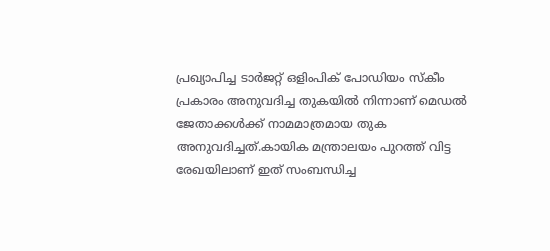പ്രഖ്യാപിച്ച ടാര്‍ജറ്റ് ഒളിംപിക് പോഡിയം സ്കീം പ്രകാരം അനുവദിച്ച തുകയില്‍ നിന്നാണ് മെഡല്‍ ജേതാക്കള്‍ക്ക് നാമമാത്രമായ തുക അനുവദിച്ചത്.കായിക മന്ത്രാലയം പുറത്ത് വിട്ട രേഖയിലാണ് ഇത് സംബന്ധിച്ച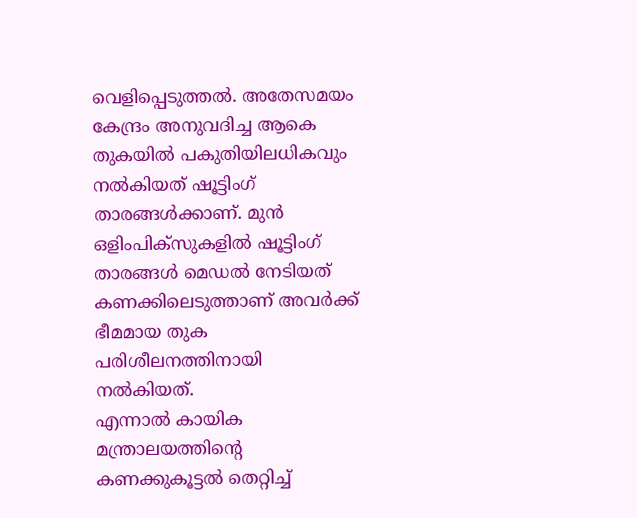വെളിപ്പെടുത്തല്‍. അതേസമയം കേന്ദ്രം അനുവദിച്ച ആകെ തുകയില്‍ പകുതിയിലധികവും നല്‍കിയത് ഷൂട്ടിംഗ് താരങ്ങള്‍ക്കാണ്. മുന്‍ ഒളിംപിക്സുകളില്‍ ഷൂട്ടിംഗ് താരങ്ങള്‍ മെഡല്‍ നേടിയത് കണക്കിലെടുത്താണ് അവര്‍ക്ക് ഭീമമായ തുക പരിശീലനത്തിനായി നല്‍കിയത്.
എന്നാല്‍ കായിക മന്ത്രാലയത്തിന്റെ കണക്കുകൂട്ടല്‍ തെറ്റിച്ച്‌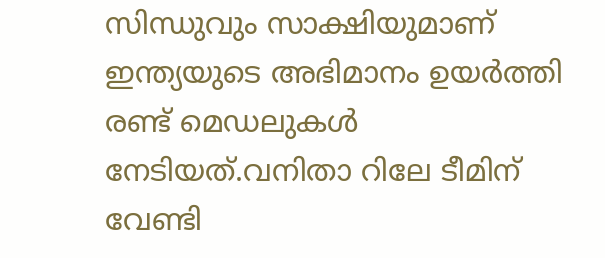സിന്ധുവും സാക്ഷിയുമാണ് ഇന്ത്യയുടെ അഭിമാനം ഉയര്‍ത്തി രണ്ട് മെഡലുകള്‍ നേടിയത്.വനിതാ റിലേ ടീമിന് വേണ്ടി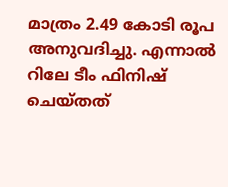മാത്രം 2.49 കോടി രൂപ അനുവദിച്ചു. എന്നാല്‍ റിലേ ടീം ഫിനിഷ് ചെയ്തത്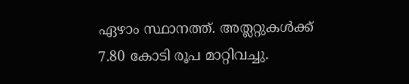ഏഴാം സ്ഥാനത്ത്. അത്ലറ്റുകള്‍ക്ക് 7.80 കോടി രൂപ മാറ്റിവച്ചു.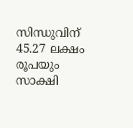സിന്ധുവിന് 45.27 ലക്ഷം രൂപയും സാക്ഷി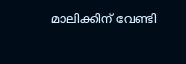മാലിക്കിന് വേണ്ടി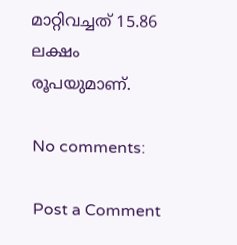മാറ്റിവച്ചത് 15.86 ലക്ഷം രൂപയുമാണ്.

No comments:

Post a Comment